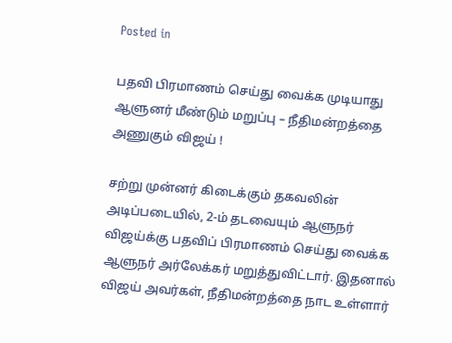Posted in

பதவி பிரமாணம் செய்து வைக்க முடியாது ஆளுனர் மீண்டும் மறுப்பு – நீதிமன்றத்தை அணுகும் விஜய் !

சற்று முன்னர் கிடைக்கும் தகவலின் அடிப்படையில், 2-ம் தடவையும் ஆளுநர் விஜய்க்கு பதவிப் பிரமாணம் செய்து வைக்க ஆளுநர் அர்லேக்கர் மறுத்துவிட்டார். இதனால் விஜய் அவர்கள், நீதிமன்றத்தை நாட உள்ளார்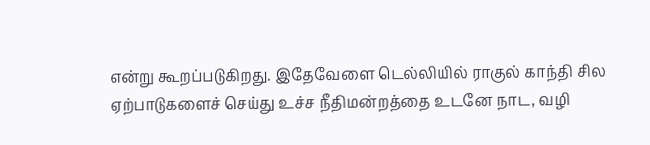என்று கூறப்படுகிறது. இதேவேளை டெல்லியில் ராகுல் காந்தி சில ஏற்பாடுகளைச் செய்து உச்ச நீதிமன்றத்தை உடனே நாட, வழி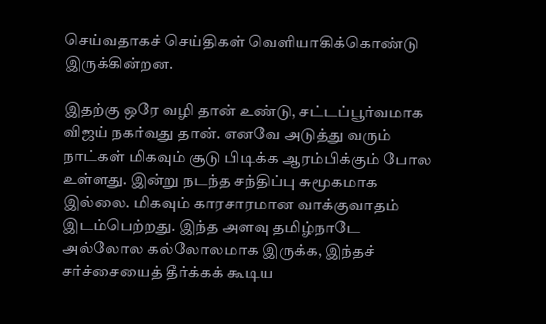செய்வதாகச் செய்திகள் வெளியாகிக்கொண்டு இருக்கின்றன.

இதற்கு ஒரே வழி தான் உண்டு, சட்டப்பூர்வமாக விஜய் நகர்வது தான். எனவே அடுத்து வரும் நாட்கள் மிகவும் சூடு பிடிக்க ஆரம்பிக்கும் போல உள்ளது. இன்று நடந்த சந்திப்பு சுமூகமாக இல்லை. மிகவும் காரசாரமான வாக்குவாதம் இடம்பெற்றது. இந்த அளவு தமிழ்நாடே அல்லோல கல்லோலமாக இருக்க, இந்தச் சர்ச்சையைத் தீர்க்கக் கூடிய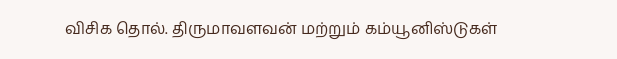விசிக தொல். திருமாவளவன் மற்றும் கம்யூனிஸ்டுகள்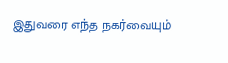இதுவரை எந்த நகர்வையும்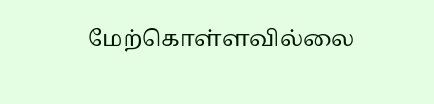மேற்கொள்ளவில்லை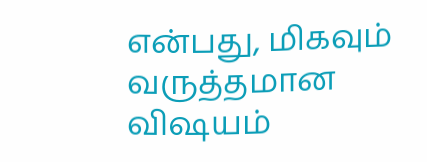என்பது, மிகவும் வருத்தமான விஷயம்